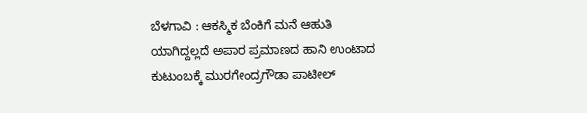ಬೆಳಗಾವಿ : ಆಕಸ್ಮಿಕ ಬೆಂಕಿಗೆ ಮನೆ ಆಹುತಿ ಯಾಗಿದ್ದಲ್ಲದೆ ಅಪಾರ ಪ್ರಮಾಣದ ಹಾನಿ ಉಂಟಾದ ಕುಟುಂಬಕ್ಕೆ ಮುರಗೇಂದ್ರಗೌಡಾ ಪಾಟೀಲ್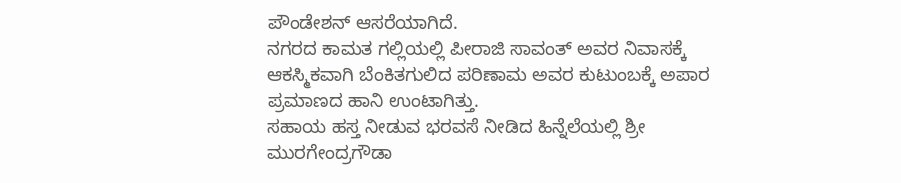ಪೌಂಡೇಶನ್ ಆಸರೆಯಾಗಿದೆ.
ನಗರದ ಕಾಮತ ಗಲ್ಲಿಯಲ್ಲಿ ಪೀರಾಜಿ ಸಾವಂತ್ ಅವರ ನಿವಾಸಕ್ಕೆ ಆಕಸ್ಮಿಕವಾಗಿ ಬೆಂಕಿತಗುಲಿದ ಪರಿಣಾಮ ಅವರ ಕುಟುಂಬಕ್ಕೆ ಅಪಾರ ಪ್ರಮಾಣದ ಹಾನಿ ಉಂಟಾಗಿತ್ತು.
ಸಹಾಯ ಹಸ್ತ ನೀಡುವ ಭರವಸೆ ನೀಡಿದ ಹಿನ್ನೆಲೆಯಲ್ಲಿ ಶ್ರೀ ಮುರಗೇಂದ್ರಗೌಡಾ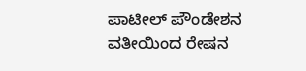ಪಾಟೀಲ್ ಪೌಂಡೇಶನ ವತೀಯಿಂದ ರೇಷನ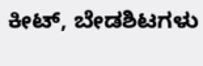ಕೀಟ್, ಬೇಡಶಿಟಗಳು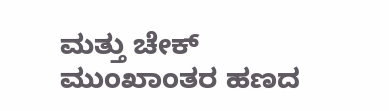ಮತ್ತು ಚೇಕ್ ಮುಂಖಾಂತರ ಹಣದ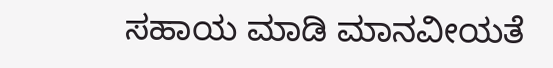ಸಹಾಯ ಮಾಡಿ ಮಾನವೀಯತೆ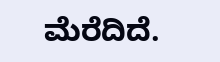ಮೆರೆದಿದೆ.